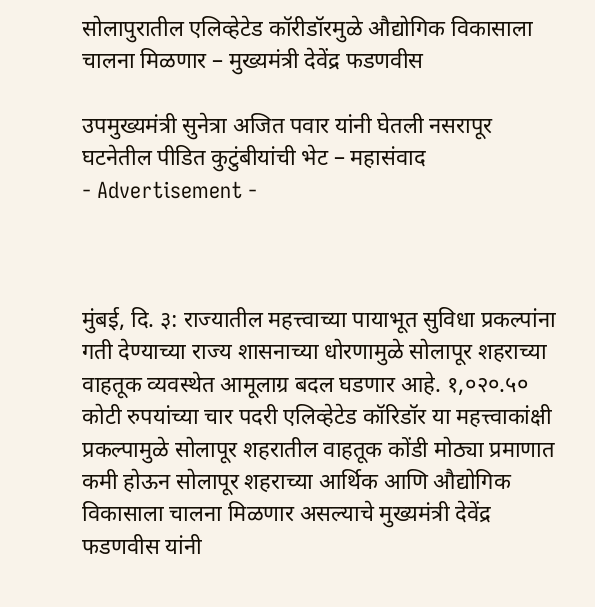सोलापुरातील एलिव्हेटेड कॉरीडॉरमुळे औद्योगिक विकासाला चालना मिळणार – मुख्यमंत्री देवेंद्र फडणवीस

उपमुख्यमंत्री सुनेत्रा अजित पवार यांनी घेतली नसरापूर घटनेतील पीडित कुटुंबीयांची भेट – महासंवाद
- Advertisement -



मुंबई, दि. ३: राज्यातील महत्त्वाच्या पायाभूत सुविधा प्रकल्पांना गती देण्याच्या राज्य शासनाच्या धोरणामुळे सोलापूर शहराच्या वाहतूक व्यवस्थेत आमूलाग्र बदल घडणार आहे. १,०२०.५० कोटी रुपयांच्या चार पदरी एलिव्हेटेड कॉरिडॉर या महत्त्वाकांक्षी प्रकल्पामुळे सोलापूर शहरातील वाहतूक कोंडी मोठ्या प्रमाणात कमी होऊन सोलापूर शहराच्या आर्थिक आणि औद्योगिक विकासाला चालना मिळणार असल्याचे मुख्यमंत्री देवेंद्र फडणवीस यांनी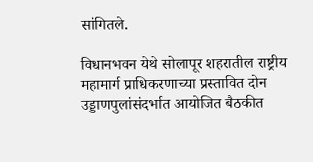सांगितले.

विधानभवन येथे सोलापूर शहरातील राष्ट्रीय महामार्ग प्राधिकरणाच्या प्रस्तावित दोन उड्डाणपुलांसंदर्भात आयोजित बैठकीत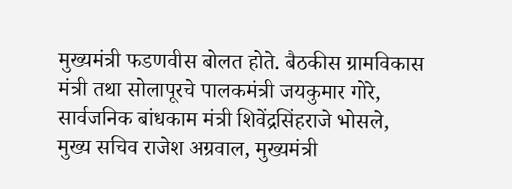मुख्यमंत्री फडणवीस बोलत होते. बैठकीस ग्रामविकास मंत्री तथा सोलापूरचे पालकमंत्री जयकुमार गोरे, सार्वजनिक बांधकाम मंत्री शिवेंद्रसिंहराजे भोसले, मुख्य सचिव राजेश अग्रवाल, मुख्यमंत्री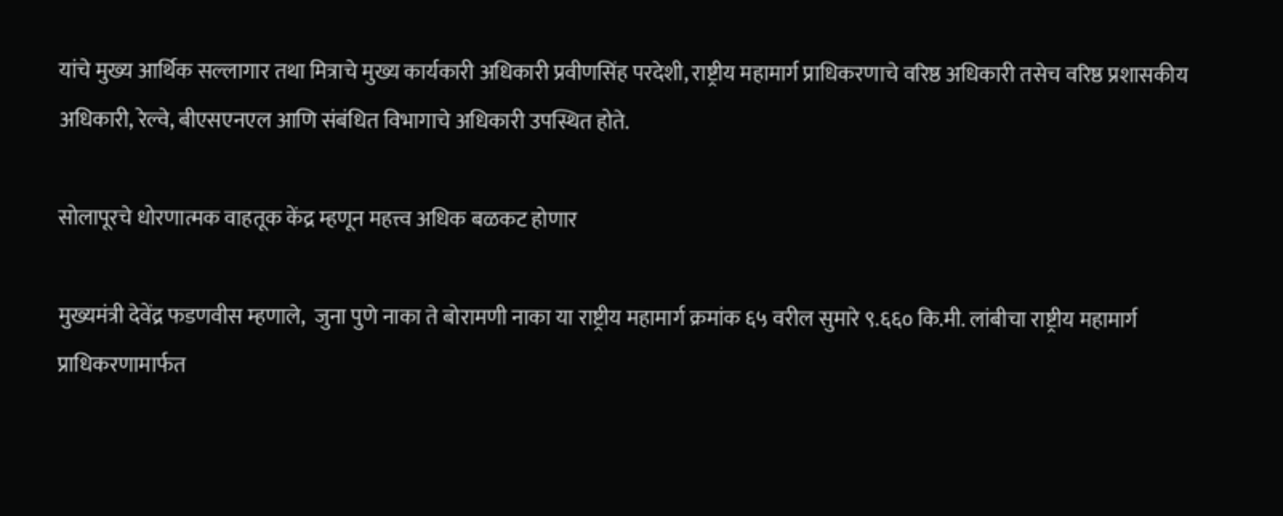यांचे मुख्य आर्थिक सल्लागार तथा मित्राचे मुख्य कार्यकारी अधिकारी प्रवीणसिंह परदेशी, राष्ट्रीय महामार्ग प्राधिकरणाचे वरिष्ठ अधिकारी तसेच वरिष्ठ प्रशासकीय अधिकारी, रेल्वे, बीएसएनएल आणि संबंधित विभागाचे अधिकारी उपस्थित होते.

सोलापूरचे धोरणात्मक वाहतूक केंद्र म्हणून महत्त्व अधिक बळकट होणार

मुख्यमंत्री देवेंद्र फडणवीस म्हणाले,  जुना पुणे नाका ते बोरामणी नाका या राष्ट्रीय महामार्ग क्रमांक ६५ वरील सुमारे ९.६६० कि.मी. लांबीचा राष्ट्रीय महामार्ग प्राधिकरणामार्फत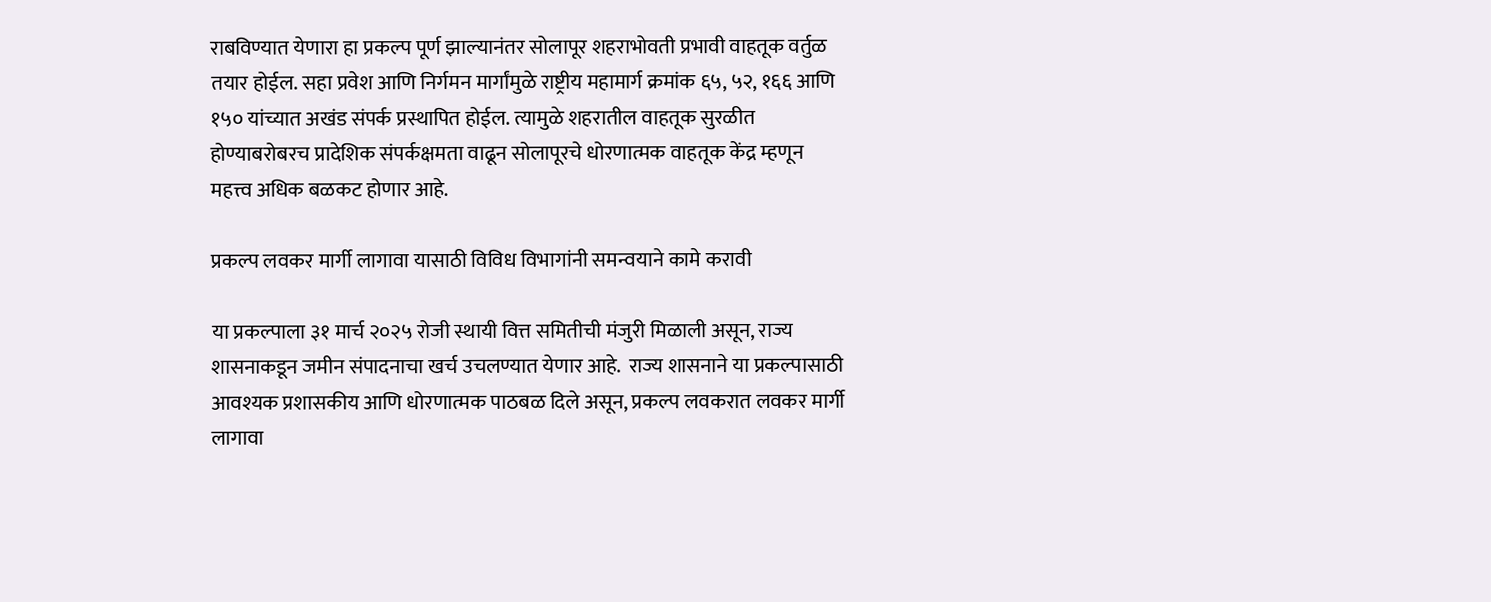राबविण्यात येणारा हा प्रकल्प पूर्ण झाल्यानंतर सोलापूर शहराभोवती प्रभावी वाहतूक वर्तुळ तयार होईल. सहा प्रवेश आणि निर्गमन मार्गांमुळे राष्ट्रीय महामार्ग क्रमांक ६५, ५२, १६६ आणि १५० यांच्यात अखंड संपर्क प्रस्थापित होईल. त्यामुळे शहरातील वाहतूक सुरळीत होण्याबरोबरच प्रादेशिक संपर्कक्षमता वाढून सोलापूरचे धोरणात्मक वाहतूक केंद्र म्हणून महत्त्व अधिक बळकट होणार आहे.

प्रकल्प लवकर मार्गी लागावा यासाठी विविध विभागांनी समन्वयाने कामे करावी

या प्रकल्पाला ३१ मार्च २०२५ रोजी स्थायी वित्त समितीची मंजुरी मिळाली असून, राज्य शासनाकडून जमीन संपादनाचा खर्च उचलण्यात येणार आहे.  राज्य शासनाने या प्रकल्पासाठी आवश्यक प्रशासकीय आणि धोरणात्मक पाठबळ दिले असून, प्रकल्प लवकरात लवकर मार्गी लागावा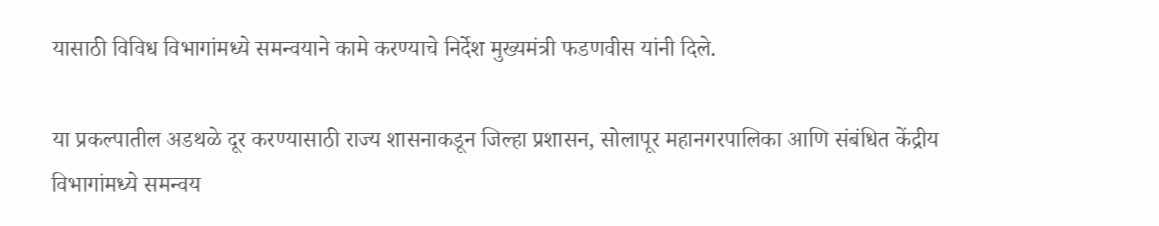यासाठी विविध विभागांमध्ये समन्वयाने कामे करण्याचे निर्देश मुख्यमंत्री फडणवीस यांनी दिले.

या प्रकल्पातील अडथळे दूर करण्यासाठी राज्य शासनाकडून जिल्हा प्रशासन, सोलापूर महानगरपालिका आणि संबंधित केंद्रीय विभागांमध्ये समन्वय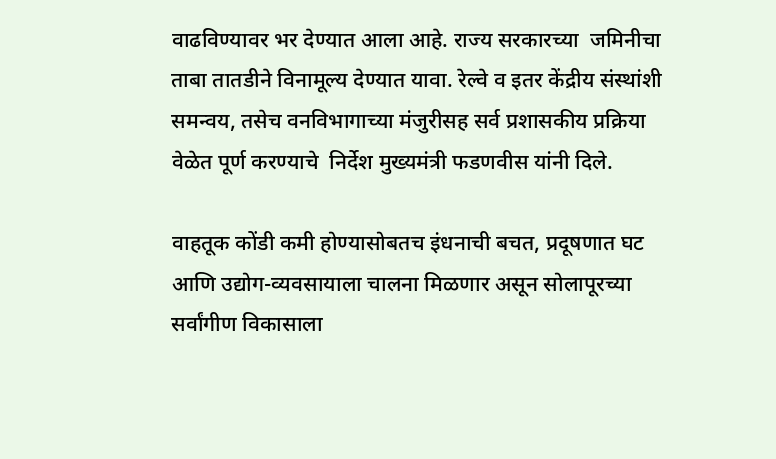वाढविण्यावर भर देण्यात आला आहे. राज्य सरकारच्या  जमिनीचा ताबा तातडीने विनामूल्य देण्यात यावा. रेल्वे व इतर केंद्रीय संस्थांशी समन्वय, तसेच वनविभागाच्या मंजुरीसह सर्व प्रशासकीय प्रक्रिया वेळेत पूर्ण करण्याचे  निर्देश मुख्यमंत्री फडणवीस यांनी दिले.

वाहतूक कोंडी कमी होण्यासोबतच इंधनाची बचत, प्रदूषणात घट आणि उद्योग-व्यवसायाला चालना मिळणार असून सोलापूरच्या सर्वांगीण विकासाला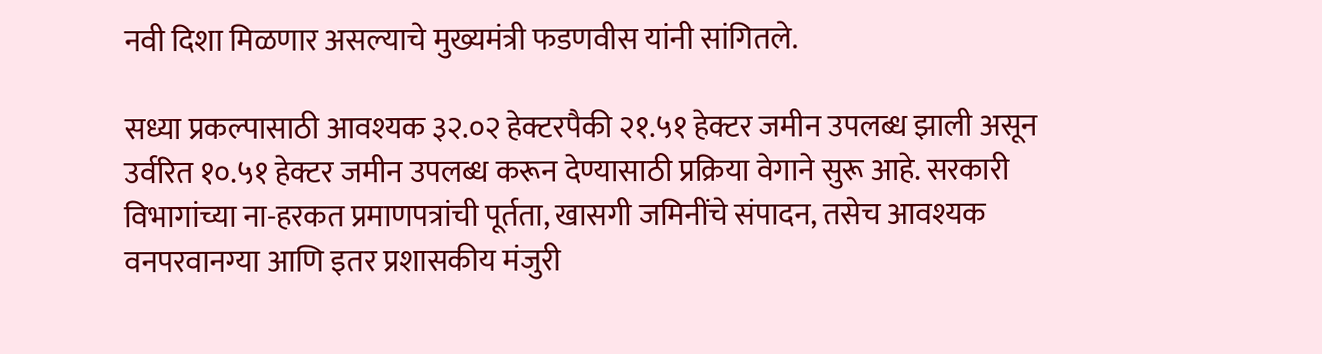नवी दिशा मिळणार असल्याचे मुख्यमंत्री फडणवीस यांनी सांगितले.

सध्या प्रकल्पासाठी आवश्यक ३२.०२ हेक्टरपैकी २१.५१ हेक्टर जमीन उपलब्ध झाली असून उर्वरित १०.५१ हेक्टर जमीन उपलब्ध करून देण्यासाठी प्रक्रिया वेगाने सुरू आहे. सरकारी विभागांच्या ना-हरकत प्रमाणपत्रांची पूर्तता, खासगी जमिनींचे संपादन, तसेच आवश्यक वनपरवानग्या आणि इतर प्रशासकीय मंजुरी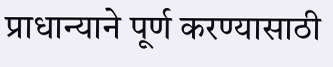प्राधान्याने पूर्ण करण्यासाठी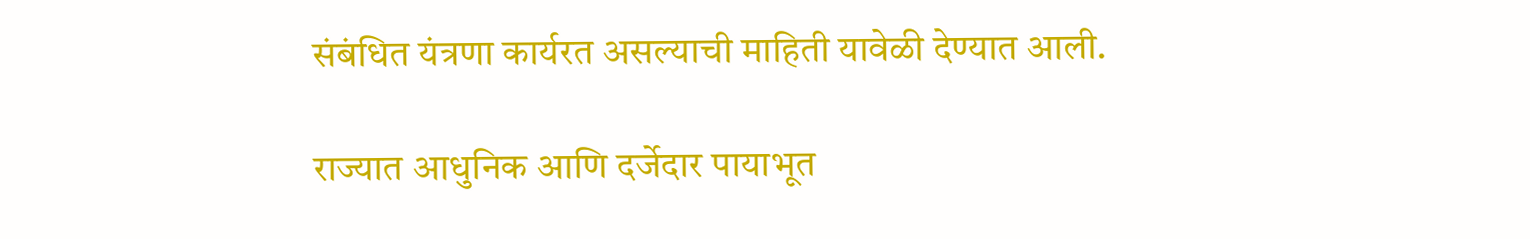संबंधित यंत्रणा कार्यरत असल्याची माहिती यावेळी देण्यात आली.

राज्यात आधुनिक आणि दर्जेदार पायाभूत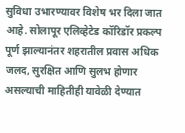सुविधा उभारण्यावर विशेष भर दिला जात आहे. सोलापूर एलिव्हेटेड कॉरिडॉर प्रकल्प पूर्ण झाल्यानंतर शहरातील प्रवास अधिक जलद, सुरक्षित आणि सुलभ होणार असल्याची माहितीही यावेळी देण्यात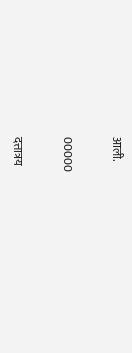आली.

00000

दत्तात्रय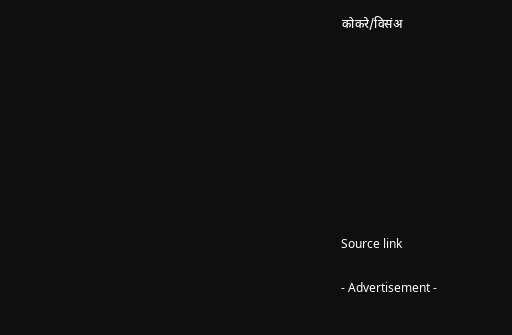कोकरे/विसंअ









Source link

- Advertisement -